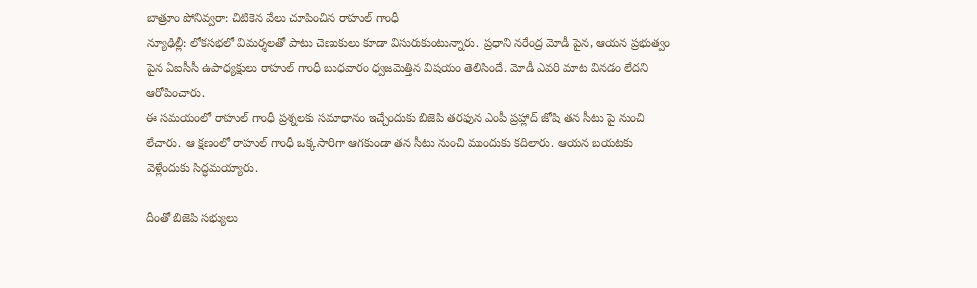బాత్రూం పోనివ్వరా: చిటికెన వేలు చూపించిన రాహుల్ గాంధీ
న్యూఢిల్లీ: లోకసభలో విమర్శలతో పాటు చెణుకులు కూడా విసురుకుంటున్నారు. ప్రధాని నరేంద్ర మోడీ పైన, ఆయన ప్రభుత్వం పైన ఏఐసీసీ ఉపాధ్యక్షులు రాహుల్ గాంధీ బుధవారం ధ్వజమెత్తిన విషయం తెలిసిందే. మోడీ ఎవరి మాట వినడం లేదని ఆరోపించారు.
ఈ సమయంలో రాహుల్ గాంధీ ప్రశ్నలకు సమాధానం ఇచ్చేందుకు బిజెపి తరఫున ఎంపీ ప్రహ్లాద్ జోషి తన సీటు పై నుంచి లేచారు. ఆ క్షణంలో రాహుల్ గాంధీ ఒక్కసారిగా ఆగకుండా తన సీటు నుంచి ముందుకు కదిలారు. ఆయన బయటకు వెళ్లేందుకు సిద్ధమయ్యారు.

దీంతో బిజెపి సభ్యులు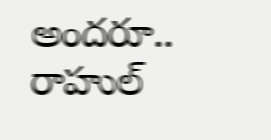అందరూ.. రాహుల్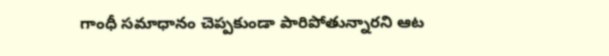గాంధీ సమాధానం చెప్పకుండా పారిపోతున్నారని ఆట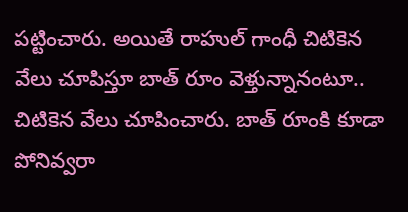పట్టించారు. అయితే రాహుల్ గాంధీ చిటికెన వేలు చూపిస్తూ బాత్ రూం వెళ్తున్నానంటూ.. చిటికెన వేలు చూపించారు. బాత్ రూంకి కూడా పోనివ్వరా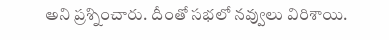అని ప్రశ్నించారు. దీంతో సభలో నవ్వులు విరిశాయి.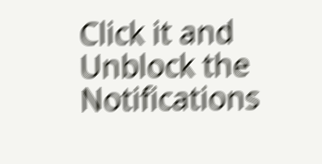Click it and Unblock the Notifications